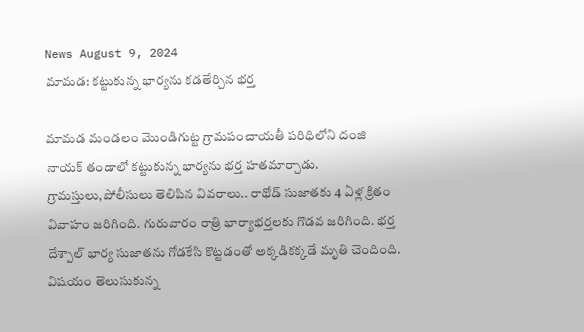News August 9, 2024
మామడ: కట్టుకున్న భార్యను కడతేర్చిన భర్త

మామడ మండలం మొండిగుట్ట గ్రామపంచాయతీ పరిధిలోని దంజి నాయక్ తండాలో కట్టుకున్న భార్యను భర్త హతమార్చాడు. గ్రామస్తులు,పోలీసులు తెలిపిన వివరాలు.. రాథోడ్ సుజాతకు 4 ఏళ్ల క్రితం వివాహం జరిగింది. గురువారం రాత్రి భార్యాభర్తలకు గొడవ జరిగింది. భర్త దేశ్పాల్ భార్య సుజాతను గోడకేసి కొట్టడంతో అక్కడికక్కడే మృతి చెందింది. విషయం తెలుసుకున్న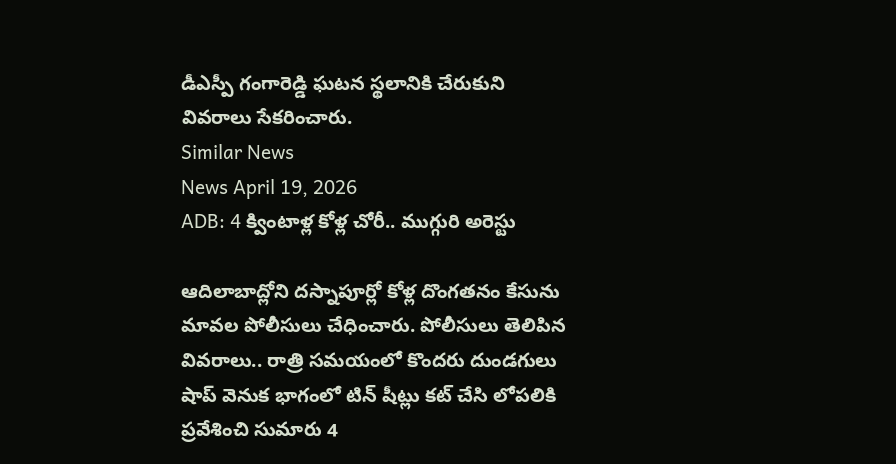డీఎస్పీ గంగారెడ్డి ఘటన స్థలానికి చేరుకుని వివరాలు సేకరించారు.
Similar News
News April 19, 2026
ADB: 4 క్వింటాళ్ల కోళ్ల చోరీ.. ముగ్గురి అరెస్టు

ఆదిలాబాద్లోని దస్నాపూర్లో కోళ్ల దొంగతనం కేసును మావల పోలీసులు చేధించారు. పోలీసులు తెలిపిన వివరాలు.. రాత్రి సమయంలో కొందరు దుండగులు షాప్ వెనుక భాగంలో టిన్ షీట్లు కట్ చేసి లోపలికి ప్రవేశించి సుమారు 4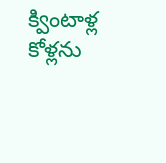క్వింటాళ్ల కోళ్లను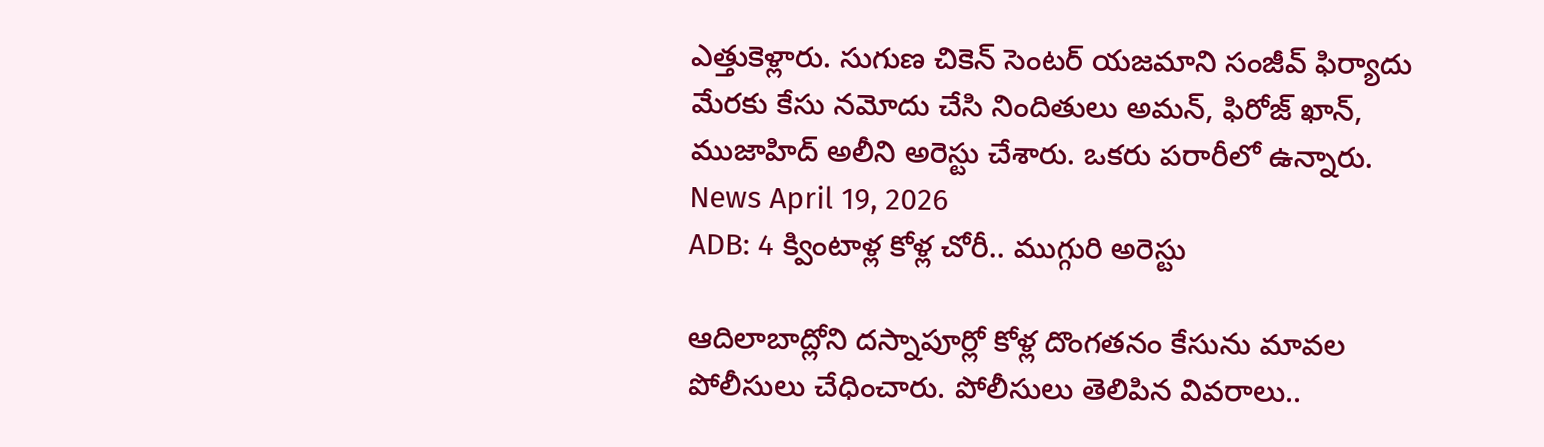ఎత్తుకెళ్లారు. సుగుణ చికెన్ సెంటర్ యజమాని సంజీవ్ ఫిర్యాదు మేరకు కేసు నమోదు చేసి నిందితులు అమన్, ఫిరోజ్ ఖాన్, ముజాహిద్ అలీని అరెస్టు చేశారు. ఒకరు పరారీలో ఉన్నారు.
News April 19, 2026
ADB: 4 క్వింటాళ్ల కోళ్ల చోరీ.. ముగ్గురి అరెస్టు

ఆదిలాబాద్లోని దస్నాపూర్లో కోళ్ల దొంగతనం కేసును మావల పోలీసులు చేధించారు. పోలీసులు తెలిపిన వివరాలు..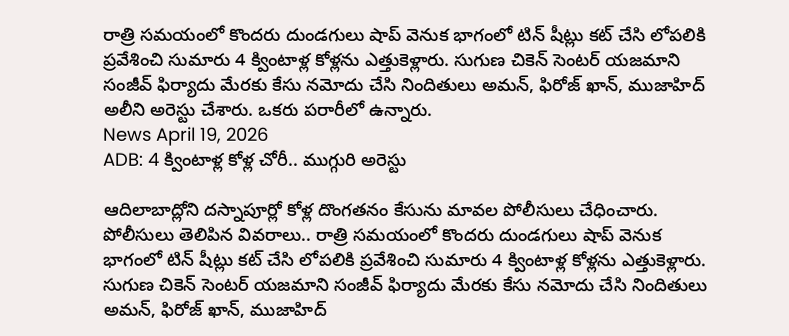రాత్రి సమయంలో కొందరు దుండగులు షాప్ వెనుక భాగంలో టిన్ షీట్లు కట్ చేసి లోపలికి ప్రవేశించి సుమారు 4 క్వింటాళ్ల కోళ్లను ఎత్తుకెళ్లారు. సుగుణ చికెన్ సెంటర్ యజమాని సంజీవ్ ఫిర్యాదు మేరకు కేసు నమోదు చేసి నిందితులు అమన్, ఫిరోజ్ ఖాన్, ముజాహిద్ అలీని అరెస్టు చేశారు. ఒకరు పరారీలో ఉన్నారు.
News April 19, 2026
ADB: 4 క్వింటాళ్ల కోళ్ల చోరీ.. ముగ్గురి అరెస్టు

ఆదిలాబాద్లోని దస్నాపూర్లో కోళ్ల దొంగతనం కేసును మావల పోలీసులు చేధించారు. పోలీసులు తెలిపిన వివరాలు.. రాత్రి సమయంలో కొందరు దుండగులు షాప్ వెనుక భాగంలో టిన్ షీట్లు కట్ చేసి లోపలికి ప్రవేశించి సుమారు 4 క్వింటాళ్ల కోళ్లను ఎత్తుకెళ్లారు. సుగుణ చికెన్ సెంటర్ యజమాని సంజీవ్ ఫిర్యాదు మేరకు కేసు నమోదు చేసి నిందితులు అమన్, ఫిరోజ్ ఖాన్, ముజాహిద్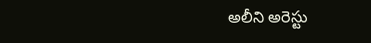అలీని అరెస్టు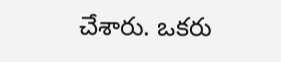చేశారు. ఒకరు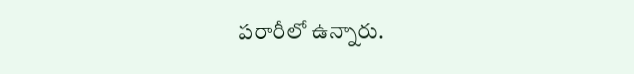పరారీలో ఉన్నారు.